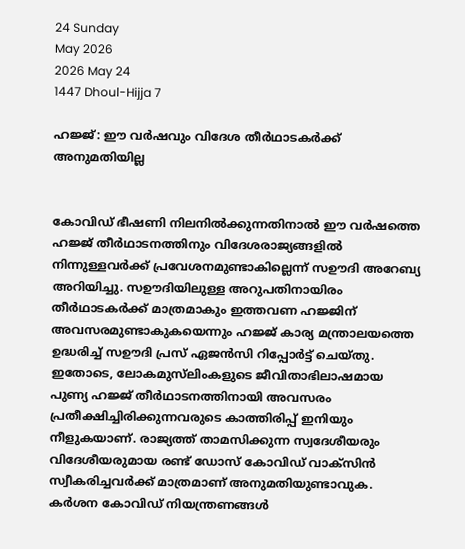24 Sunday
May 2026
2026 May 24
1447 Dhoul-Hijja 7

ഹജ്ജ്: ഈ വര്‍ഷവും വിദേശ തീര്‍ഥാടകര്‍ക്ക് അനുമതിയില്ല


കോവിഡ് ഭീഷണി നിലനില്‍ക്കുന്നതിനാല്‍ ഈ വര്‍ഷത്തെ ഹജ്ജ് തീര്‍ഥാടനത്തിനും വിദേശരാജ്യങ്ങളില്‍ നിന്നുള്ളവര്‍ക്ക് പ്രവേശനമുണ്ടാകില്ലെന്ന് സഊദി അറേബ്യ അറിയിച്ചു. സഊദിയിലുള്ള അറുപതിനായിരം തീര്‍ഥാടകര്‍ക്ക് മാത്രമാകും ഇത്തവണ ഹജ്ജിന് അവസരമുണ്ടാകുകയെന്നും ഹജ്ജ് കാര്യ മന്ത്രാലയത്തെ ഉദ്ധരിച്ച് സഊദി പ്രസ് ഏജന്‍സി റിപ്പോര്‍ട്ട് ചെയ്തു. ഇതോടെ, ലോകമുസ്‌ലിംകളുടെ ജീവിതാഭിലാഷമായ പുണ്യ ഹജ്ജ് തീര്‍ഥാടനത്തിനായി അവസരം പ്രതീക്ഷിച്ചിരിക്കുന്നവരുടെ കാത്തിരിപ്പ് ഇനിയും നീളുകയാണ്. രാജ്യത്ത് താമസിക്കുന്ന സ്വദേശീയരും വിദേശീയരുമായ രണ്ട് ഡോസ് കോവിഡ് വാക്‌സിന്‍ സ്വീകരിച്ചവര്‍ക്ക് മാത്രമാണ് അനുമതിയുണ്ടാവുക. കര്‍ശന കോവിഡ് നിയന്ത്രണങ്ങള്‍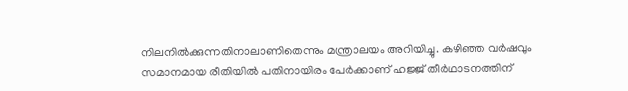നിലനില്‍ക്കുന്നതിനാലാണിതെന്നും മന്ത്രാലയം അറിയിച്ചു. കഴിഞ്ഞ വര്‍ഷവും സമാനമായ രീതിയില്‍ പതിനായിരം പേര്‍ക്കാണ് ഹജ്ജ് തീര്‍ഥാടനത്തിന്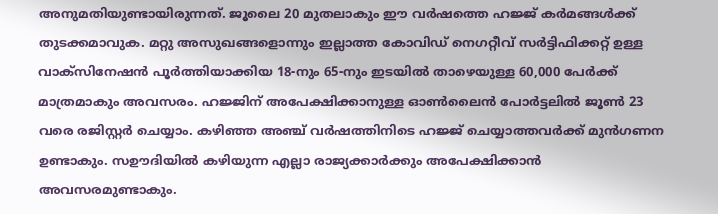അനുമതിയുണ്ടായിരുന്നത്. ജൂലൈ 20 മുതലാകും ഈ വര്‍ഷത്തെ ഹജ്ജ് കര്‍മങ്ങള്‍ക്ക് തുടക്കമാവുക. മറ്റു അസുഖങ്ങളൊന്നും ഇല്ലാത്ത കോവിഡ് നെഗറ്റീവ് സര്‍ട്ടിഫിക്കറ്റ് ഉള്ള വാക്‌സിനേഷന്‍ പൂര്‍ത്തിയാക്കിയ 18-നും 65-നും ഇടയില്‍ താഴെയുള്ള 60,000 പേര്‍ക്ക് മാത്രമാകും അവസരം. ഹജ്ജിന് അപേക്ഷിക്കാനുള്ള ഓണ്‍ലൈന്‍ പോര്‍ട്ടലില്‍ ജൂണ്‍ 23 വരെ രജിസ്റ്റര്‍ ചെയ്യാം. കഴിഞ്ഞ അഞ്ച് വര്‍ഷത്തിനിടെ ഹജ്ജ് ചെയ്യാത്തവര്‍ക്ക് മുന്‍ഗണന ഉണ്ടാകും. സഊദിയില്‍ കഴിയുന്ന എല്ലാ രാജ്യക്കാര്‍ക്കും അപേക്ഷിക്കാന്‍ അവസരമുണ്ടാകും.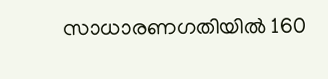സാധാരണഗതിയില്‍ 160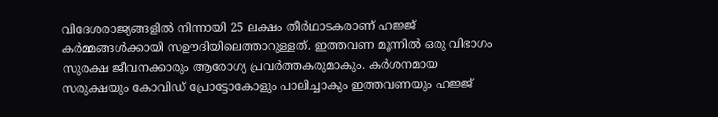വിദേശരാജ്യങ്ങളില്‍ നിന്നായി 25 ലക്ഷം തീര്‍ഥാടകരാണ് ഹജ്ജ് കര്‍മ്മങ്ങള്‍ക്കായി സഊദിയിലെത്താറുള്ളത്. ഇത്തവണ മൂന്നില്‍ ഒരു വിഭാഗം സുരക്ഷ ജീവനക്കാരും ആരോഗ്യ പ്രവര്‍ത്തകരുമാകും. കര്‍ശനമായ സരുക്ഷയും കോവിഡ് പ്രോട്ടോകോളും പാലിച്ചാകും ഇത്തവണയും ഹജ്ജ്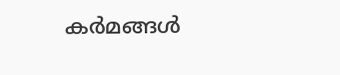കര്‍മങ്ങള്‍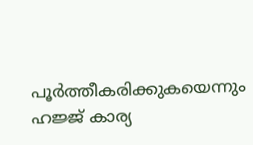പൂര്‍ത്തീകരിക്കുകയെന്നും ഹജ്ജ് കാര്യ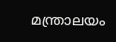മന്ത്രാലയം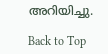അറിയിച്ചു.

Back to Top